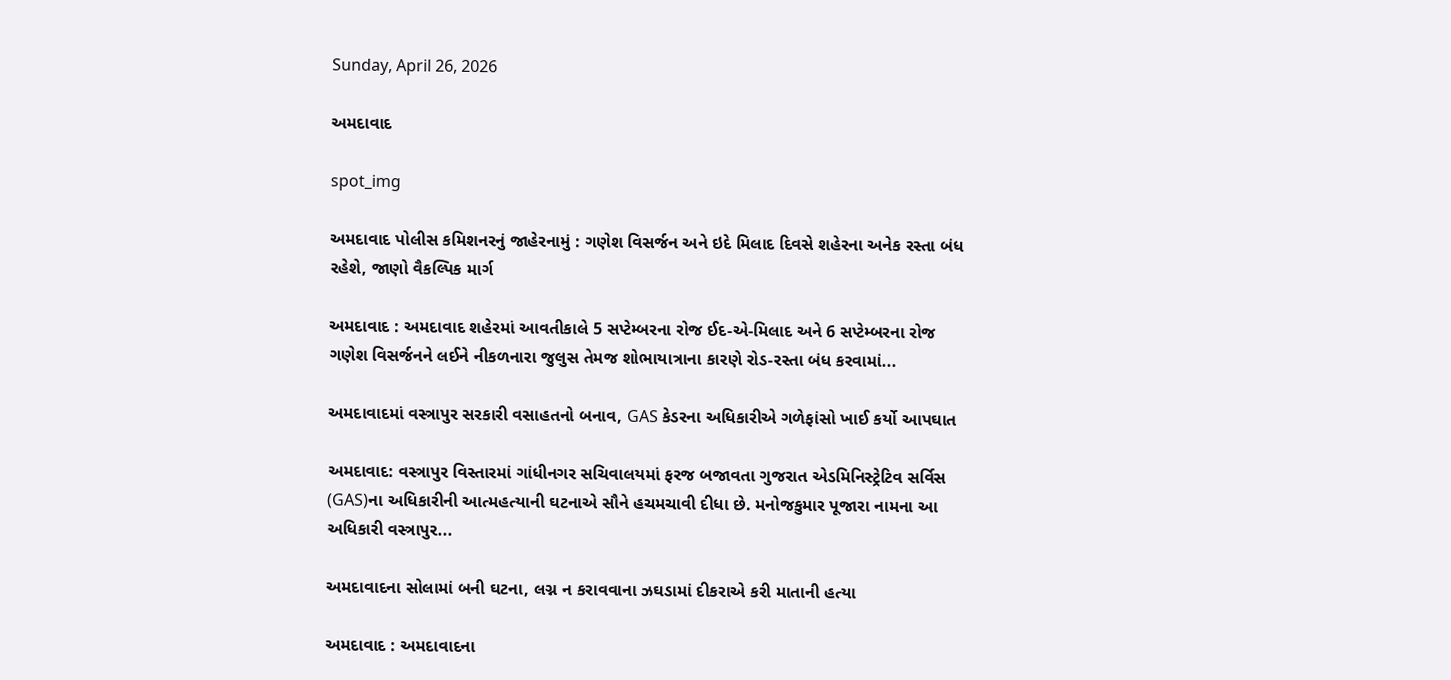Sunday, April 26, 2026

અમદાવાદ

spot_img

અમદાવાદ પોલીસ કમિશનરનું જાહેરનામું : ગણેશ વિસર્જન અને ઇદે મિલાદ દિવસે શહેરના અનેક રસ્તા બંધ રહેશે, જાણો વૈકલ્પિક માર્ગ

અમદાવાદ : અમદાવાદ શહેરમાં આવતીકાલે 5 સપ્ટેમ્બરના રોજ ઈદ-એ-મિલાદ અને 6 સપ્ટેમ્બરના રોજ ગણેશ વિસર્જનને લઈને નીકળનારા જુલુસ તેમજ શોભાયાત્રાના કારણે રોડ-રસ્તા બંધ કરવામાં...

અમદાવાદમાં વસ્ત્રાપુર સરકારી વસાહતનો બનાવ, GAS કેડરના અધિકારીએ ગળેફાંસો ખાઈ કર્યો આપઘાત

અમદાવાદ: વસ્ત્રાપુર વિસ્તારમાં ગાંધીનગર સચિવાલયમાં ફરજ બજાવતા ગુજરાત એડમિનિસ્ટ્રેટિવ સર્વિસ (GAS)ના અધિકારીની આત્મહત્યાની ઘટનાએ સૌને હચમચાવી દીધા છે. મનોજકુમાર પૂજારા નામના આ અધિકારી વસ્ત્રાપુર...

અમદાવાદના સોલામાં બની ઘટના, લગ્ન ન કરાવવાના ઝઘડામાં દીકરાએ કરી માતાની હત્યા

અમદાવાદ : અમદાવાદના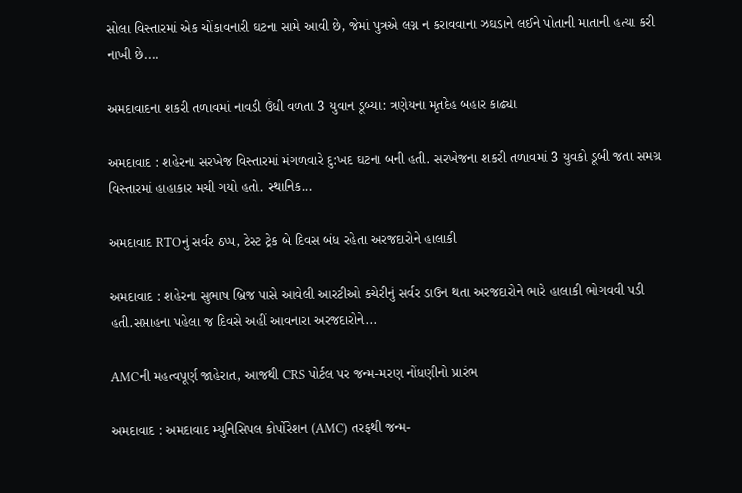સોલા વિસ્તારમાં એક ચોંકાવનારી ઘટના સામે આવી છે, જેમાં પુત્રએ લગ્ન ન કરાવવાના ઝઘડાને લઈને પોતાની માતાની હત્યા કરી નાખી છે....

અમદાવાદના શકરી તળાવમાં નાવડી ઉંધી વળતા 3 યુવાન ડૂબ્યા: ત્રણેયના મૃતદેહ બહાર કાઢ્યા

અમદાવાદ : શહેરના સરખેજ વિસ્તારમાં મંગળવારે દુ:ખદ ઘટના બની હતી. સરખેજના શકરી તળાવમાં 3 યુવકો ડૂબી જતા સમગ્ર વિસ્તારમાં હાહાકાર મચી ગયો હતો. સ્થાનિક...

અમદાવાદ RTOનું સર્વર ઠપ્પ, ટેસ્ટ ટ્રેક બે દિવસ બંધ રહેતા અરજદારોને હાલાકી

અમદાવાદ : શહેરના સુભાષ બ્રિજ પાસે આવેલી આરટીઓ કચેરીનું સર્વર ડાઉન થતા અરજદારોને ભારે હાલાકી ભોગવવી પડી હતી.સપ્તાહના પહેલા જ દિવસે અહીં આવનારા અરજદારોને...

AMCની મહત્વપૂર્ણ જાહેરાત, આજથી CRS પોર્ટલ પર જન્મ-મરણ નોંધણીનો પ્રારંભ

અમદાવાદ : અમદાવાદ મ્યુનિસિપલ કોર્પોરેશન (AMC) તરફથી જન્મ-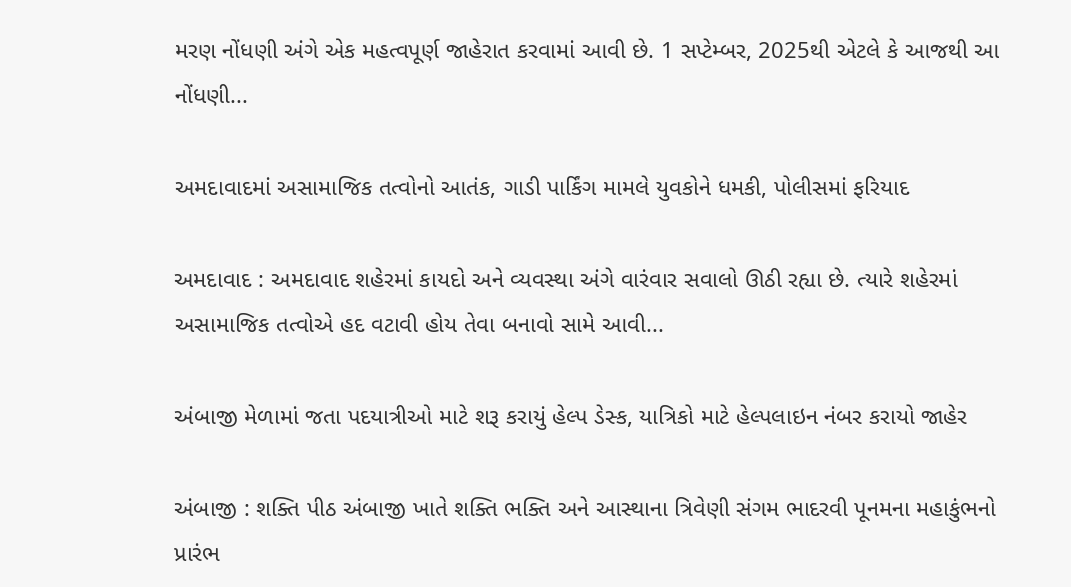મરણ નોંધણી અંગે એક મહત્વપૂર્ણ જાહેરાત કરવામાં આવી છે. 1 સપ્ટેમ્બર, 2025થી એટલે કે આજથી આ નોંધણી...

અમદાવાદમાં અસામાજિક તત્વોનો આતંક, ગાડી પાર્કિંગ મામલે યુવકોને ધમકી, પોલીસમાં ફરિયાદ

અમદાવાદ : અમદાવાદ શહેરમાં કાયદો અને વ્યવસ્થા અંગે વારંવાર સવાલો ઊઠી રહ્યા છે. ત્યારે શહેરમાં અસામાજિક તત્વોએ હદ વટાવી હોય તેવા બનાવો સામે આવી...

અંબાજી મેળામાં જતા પદયાત્રીઓ માટે શરૂ કરાયું હેલ્પ ડેસ્ક, યાત્રિકો માટે હેલ્પલાઇન નંબર કરાયો જાહેર

અંબાજી : શક્તિ પીઠ અંબાજી ખાતે શક્તિ ભક્તિ અને આસ્થાના ત્રિવેણી સંગમ ભાદરવી પૂનમના મહાકુંભનો પ્રારંભ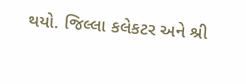થયો. જિલ્લા કલેકટર અને શ્રી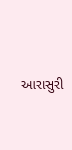આરાસુરી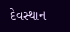દેવસ્થાન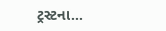ટ્રસ્ટના...